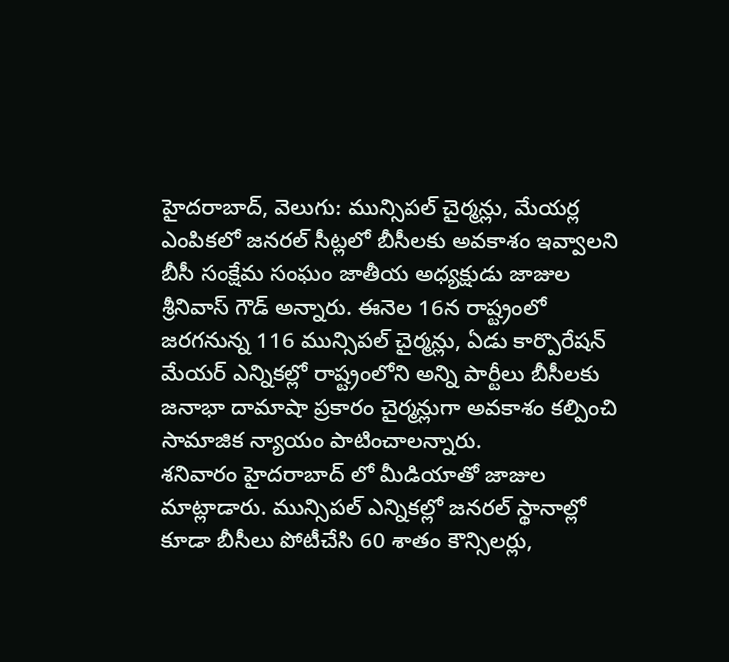హైదరాబాద్, వెలుగు: మున్సిపల్ చైర్మన్లు, మేయర్ల ఎంపికలో జనరల్ సీట్లలో బీసీలకు అవకాశం ఇవ్వాలని బీసీ సంక్షేమ సంఘం జాతీయ అధ్యక్షుడు జాజుల శ్రీనివాస్ గౌడ్ అన్నారు. ఈనెల 16న రాష్ట్రంలో జరగనున్న 116 మున్సిపల్ చైర్మన్లు, ఏడు కార్పొరేషన్ మేయర్ ఎన్నికల్లో రాష్ట్రంలోని అన్ని పార్టీలు బీసీలకు జనాభా దామాషా ప్రకారం చైర్మన్లుగా అవకాశం కల్పించి సామాజిక న్యాయం పాటించాలన్నారు.
శనివారం హైదరాబాద్ లో మీడియాతో జాజుల మాట్లాడారు. మున్సిపల్ ఎన్నికల్లో జనరల్ స్థానాల్లో కూడా బీసీలు పోటీచేసి 60 శాతం కౌన్సిలర్లు,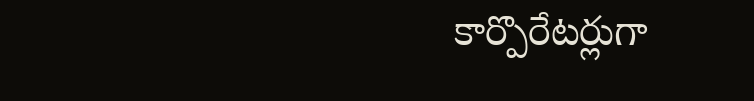కార్పొరేటర్లుగా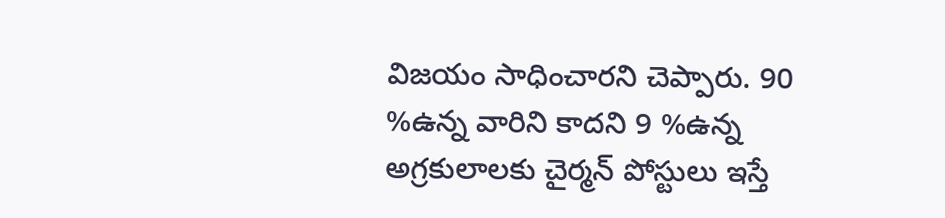విజయం సాధించారని చెప్పారు. 90 %ఉన్న వారిని కాదని 9 %ఉన్న అగ్రకులాలకు చైర్మన్ పోస్టులు ఇస్తే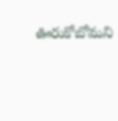ఊరుకోబోమని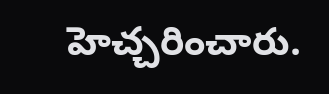హెచ్చరించారు.